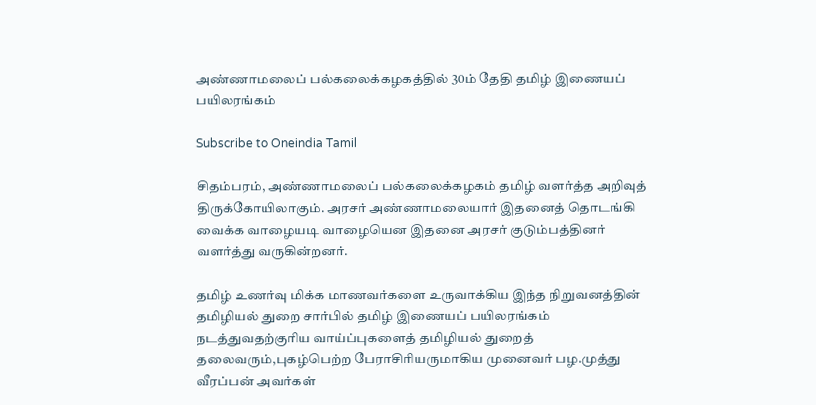அண்ணாமலைப் பல்கலைக்கழகத்தில் 30ம் தேதி தமிழ் இணையப் பயிலரங்கம்

Subscribe to Oneindia Tamil

சிதம்பரம், அண்ணாமலைப் பல்கலைக்கழகம் தமிழ் வளர்த்த அறிவுத் திருக்கோயிலாகும். அரசர் அண்ணாமலையார் இதனைத் தொடங்கி வைக்க வாழையடி வாழையென இதனை அரசர் குடும்பத்தினர் வளர்த்து வருகின்றனர்.

தமிழ் உணர்வு மிக்க மாணவர்களை உருவாக்கிய இந்த நிறுவனத்தின் தமிழியல் துறை சார்பில் தமிழ் இணையப் பயிலரங்கம் நடத்துவதற்குரிய வாய்ப்புகளைத் தமிழியல் துறைத் தலைவரும்,புகழ்பெற்ற பேராசிரியருமாகிய முனைவர் பழ.முத்து வீரப்பன் அவர்கள்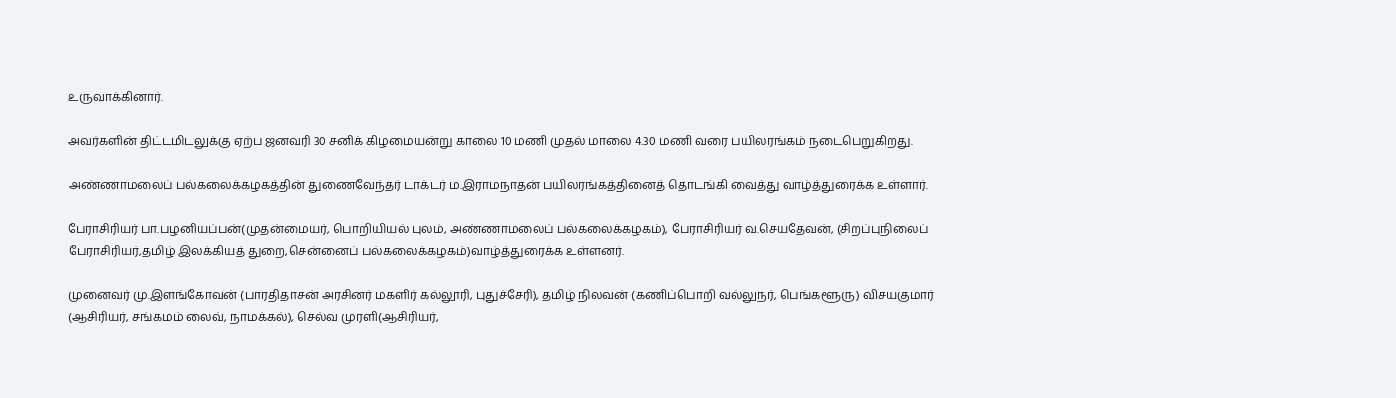உருவாக்கினார்.

அவர்களின் திட்டமிடலுக்கு ஏற்ப ஜனவரி 30 சனிக் கிழமையன்று காலை 10 மணி முதல் மாலை 4.30 மணி வரை பயிலரங்கம் நடைபெறுகிறது.

அண்ணாமலைப் பல்கலைக்கழகத்தின் துணைவேந்தர் டாக்டர் ம.இராமநாதன் பயிலரங்கத்தினைத் தொடங்கி வைத்து வாழ்த்துரைக்க உள்ளார்.

பேராசிரியர் பா.பழனியப்பன்(முதன்மையர், பொறியியல் புலம், அண்ணாமலைப் பல்கலைக்கழகம்), பேராசிரியர் வ.செயதேவன், (சிறப்புநிலைப் பேராசிரியர்,தமிழ் இலக்கியத் துறை,சென்னைப் பல்கலைக்கழகம்)வாழ்த்துரைக்க உள்ளனர்.

முனைவர் மு.இளங்கோவன் (பாரதிதாசன் அரசினர் மகளிர் கல்லூரி, புதுச்சேரி), தமிழ் நிலவன் (கணிப்பொறி வல்லுநர், பெங்களூரு) விசயகுமார் (ஆசிரியர், சங்கமம் லைவ், நாமக்கல்), செல்வ முரளி(ஆசிரியர்,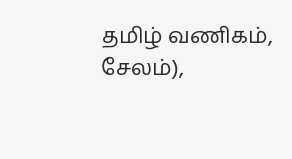தமிழ் வணிகம், சேலம்),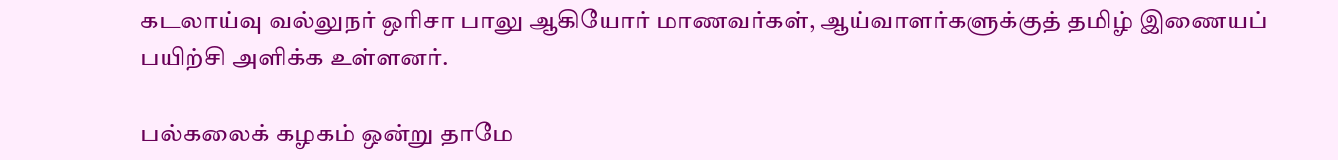கடலாய்வு வல்லுநர் ஒரிசா பாலு ஆகியோர் மாணவர்கள், ஆய்வாளர்களுக்குத் தமிழ் இணையப் பயிற்சி அளிக்க உள்ளனர்.

பல்கலைக் கழகம் ஒன்று தாமே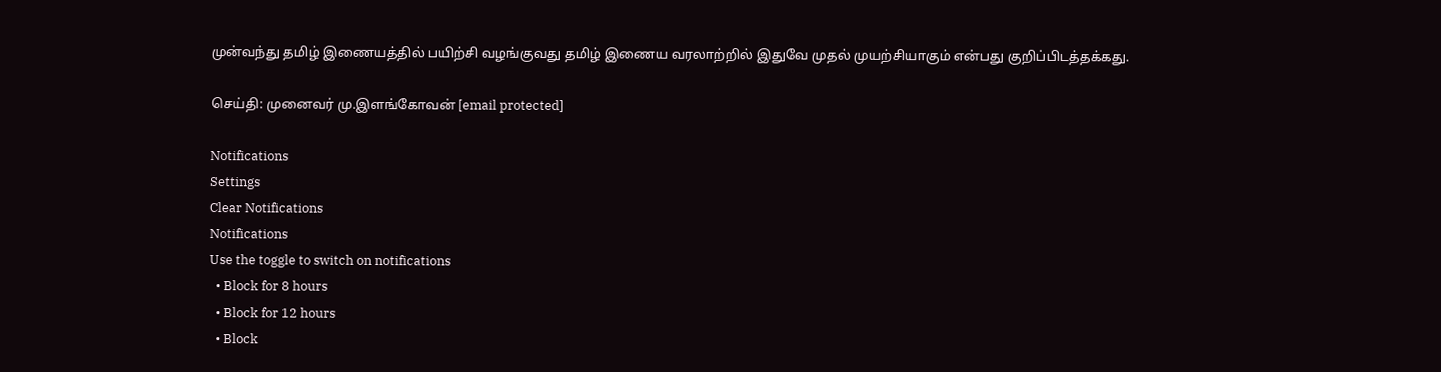முன்வந்து தமிழ் இணையத்தில் பயிற்சி வழங்குவது தமிழ் இணைய வரலாற்றில் இதுவே முதல் முயற்சியாகும் என்பது குறிப்பிடத்தக்கது.

செய்தி: முனைவர் மு.இளங்கோவன் [email protected]

Notifications
Settings
Clear Notifications
Notifications
Use the toggle to switch on notifications
  • Block for 8 hours
  • Block for 12 hours
  • Block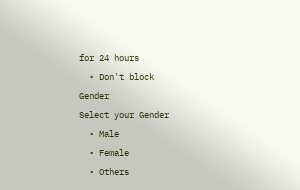for 24 hours
  • Don't block
Gender
Select your Gender
  • Male
  • Female
  • Others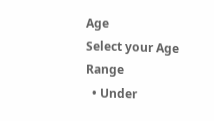Age
Select your Age Range
  • Under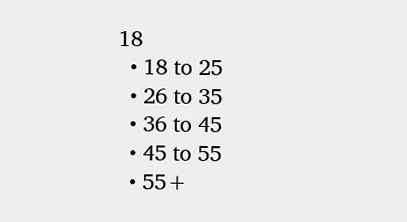18
  • 18 to 25
  • 26 to 35
  • 36 to 45
  • 45 to 55
  • 55+